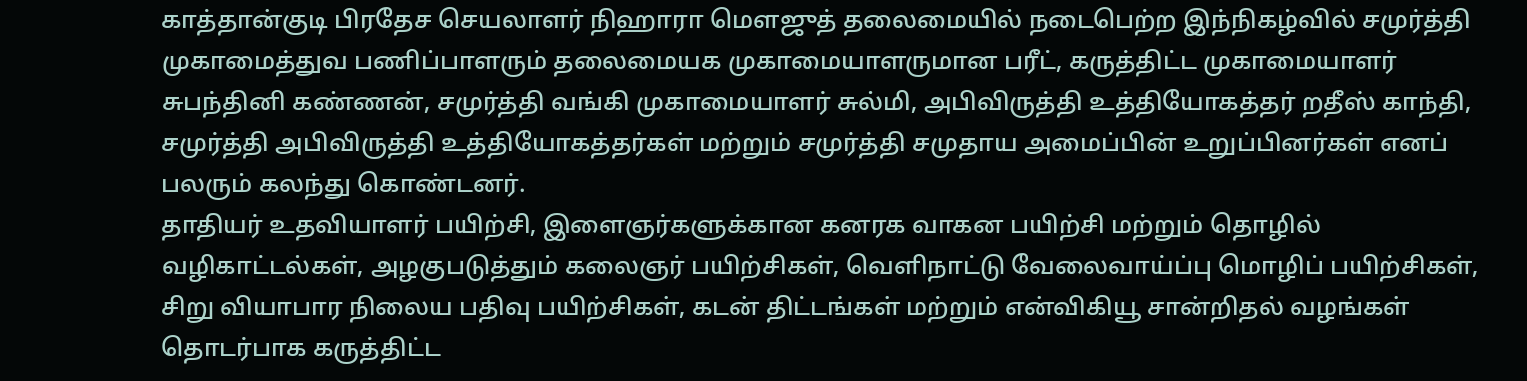காத்தான்குடி பிரதேச செயலாளர் நிஹாரா மெளஜுத் தலைமையில் நடைபெற்ற இந்நிகழ்வில் சமுர்த்தி முகாமைத்துவ பணிப்பாளரும் தலைமையக முகாமையாளருமான பரீட், கருத்திட்ட முகாமையாளர் சுபந்தினி கண்ணன், சமுர்த்தி வங்கி முகாமையாளர் சுல்மி, அபிவிருத்தி உத்தியோகத்தர் றதீஸ் காந்தி, சமுர்த்தி அபிவிருத்தி உத்தியோகத்தர்கள் மற்றும் சமுர்த்தி சமுதாய அமைப்பின் உறுப்பினர்கள் எனப் பலரும் கலந்து கொண்டனர்.
தாதியர் உதவியாளர் பயிற்சி, இளைஞர்களுக்கான கனரக வாகன பயிற்சி மற்றும் தொழில் வழிகாட்டல்கள், அழகுபடுத்தும் கலைஞர் பயிற்சிகள், வெளிநாட்டு வேலைவாய்ப்பு மொழிப் பயிற்சிகள், சிறு வியாபார நிலைய பதிவு பயிற்சிகள், கடன் திட்டங்கள் மற்றும் என்விகியூ சான்றிதல் வழங்கள் தொடர்பாக கருத்திட்ட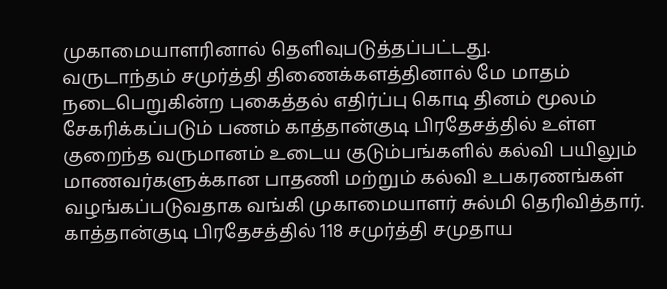முகாமையாளரினால் தெளிவுபடுத்தப்பட்டது.
வருடாந்தம் சமுர்த்தி திணைக்களத்தினால் மே மாதம் நடைபெறுகின்ற புகைத்தல் எதிர்ப்பு கொடி தினம் மூலம் சேகரிக்கப்படும் பணம் காத்தான்குடி பிரதேசத்தில் உள்ள குறைந்த வருமானம் உடைய குடும்பங்களில் கல்வி பயிலும் மாணவர்களுக்கான பாதணி மற்றும் கல்வி உபகரணங்கள் வழங்கப்படுவதாக வங்கி முகாமையாளர் சுல்மி தெரிவித்தார்.
காத்தான்குடி பிரதேசத்தில் 118 சமுர்த்தி சமுதாய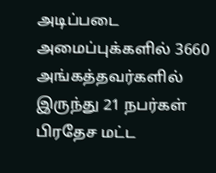அடிப்படை அமைப்புக்களில் 3660 அங்கத்தவர்களில் இருந்து 21 நபர்கள் பிரதேச மட்ட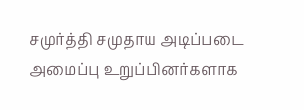சமுர்த்தி சமுதாய அடிப்படை அமைப்பு உறுப்பினர்களாக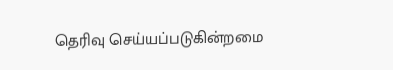தெரிவு செய்யப்படுகின்றமை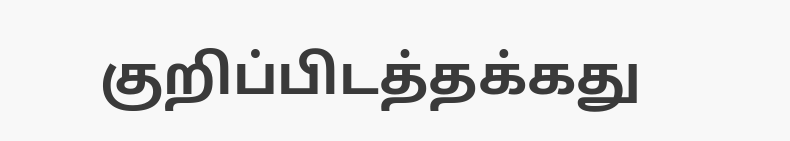குறிப்பிடத்தக்கது